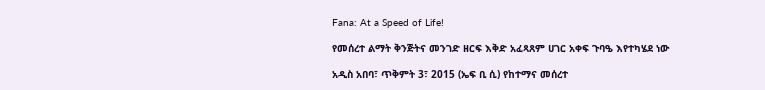Fana: At a Speed of Life!

የመሰረተ ልማት ቅንጅትና መንገድ ዘርፍ እቅድ አፈጻጸም ሀገር አቀፍ ጉባዔ እየተካሄደ ነው

አዲስ አበባ፣ ጥቅምት 3፣ 2015 (ኤፍ ቢ ሲ) የከተማና መሰረተ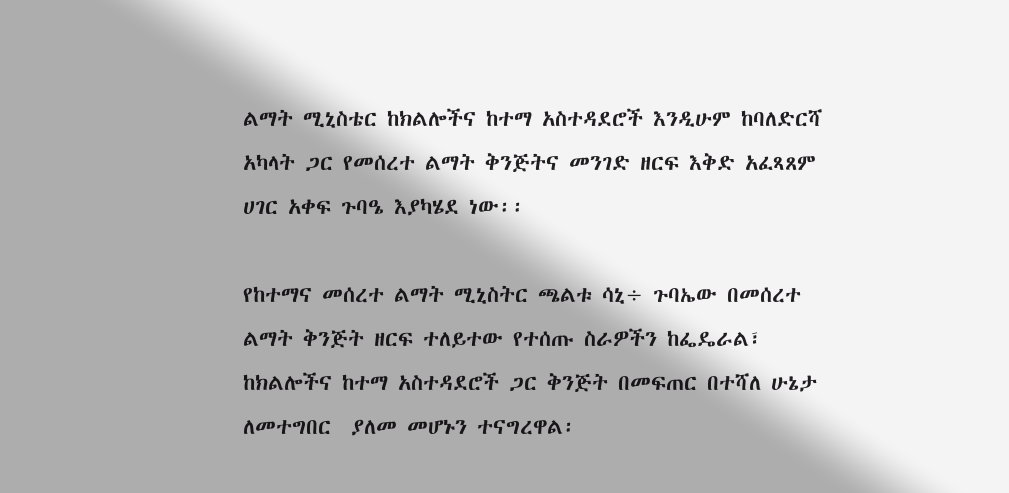ልማት ሚኒስቴር ከክልሎችና ከተማ አስተዳደሮች እንዲሁም ከባለድርሻ አካላት ጋር የመሰረተ ልማት ቅንጅትና መንገድ ዘርፍ እቅድ አፈጻጸም ሀገር አቀፍ ጉባዔ እያካሄደ ነው፡፡

የከተማና መሰረተ ልማት ሚኒስትር ጫልቱ ሳኒ÷ ጉባኤው በመሰረተ ልማት ቅንጅት ዘርፍ ተለይተው የተሰጡ ስራዎችን ከፌዴራል፣ ከክልሎችና ከተማ አስተዳደሮች ጋር ቅንጅት በመፍጠር በተሻለ ሁኔታ ለመተግበር  ያለመ መሆኑን ተናግረዋል፡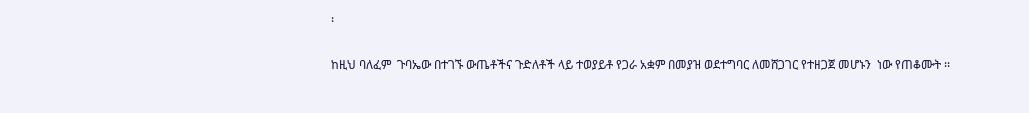፡

ከዚህ ባለፈም  ጉባኤው በተገኙ ውጤቶችና ጉድለቶች ላይ ተወያይቶ የጋራ አቋም በመያዝ ወደተግባር ለመሸጋገር የተዘጋጀ መሆኑን  ነው የጠቆሙት ፡፡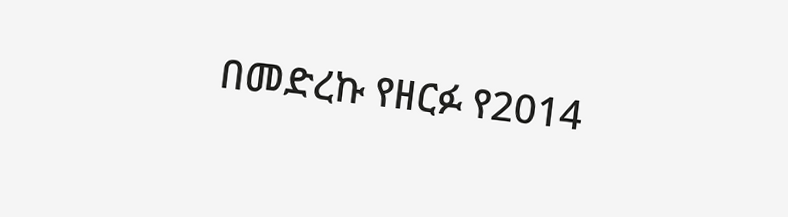በመድረኩ የዘርፉ የ2014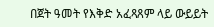በጀት ዓመት የእቅድ አፈጻጸም ላይ ውይይት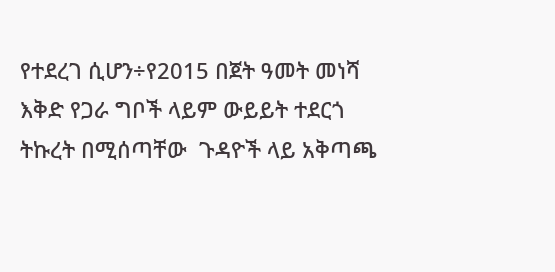የተደረገ ሲሆን÷የ2015 በጀት ዓመት መነሻ እቅድ የጋራ ግቦች ላይም ውይይት ተደርጎ ትኩረት በሚሰጣቸው  ጉዳዮች ላይ አቅጣጫ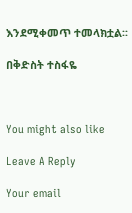እንደሚቀመጥ ተመላክቷል፡፡

በቅድስት ተስፋዬ



You might also like

Leave A Reply

Your email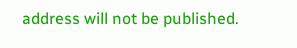address will not be published.